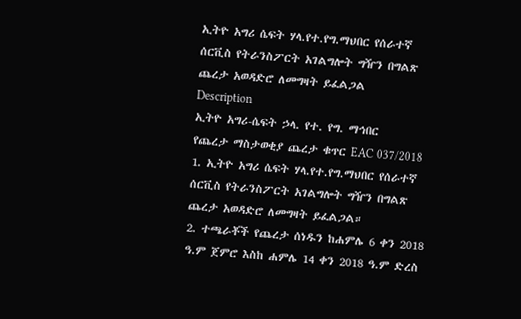ኢትዮ አግሪ ሴፍት ሃላ.የተ.የግ.ማህበር የሰራተኛ ሰርቪስ የትራንስፖርት አገልግሎት ግዥን በግልጽ ጨረታ አወዳድሮ ለመግዛት ይፈልጋል
Description
ኢትዮ አግሪ-ሴፍት ኃላ. የተ. የግ. ማኅበር
የጨረታ ማስታወቂያ ጨረታ ቁጥር EAC 037/2018
1. ኢትዮ አግሪ ሴፍት ሃላ.የተ.የግ.ማህበር የሰራተኛ ሰርቪስ የትራንስፖርት አገልግሎት ግዥን በግልጽ ጨረታ አወዳድሮ ለመግዛት ይፈልጋል።
2. ተጫራቾች የጨረታ ሰነዱን ከሐምሌ 6 ቀን 2018 ዓ.ም ጀምሮ እስከ ሐምሌ 14 ቀን 2018 ዓ.ም ድረስ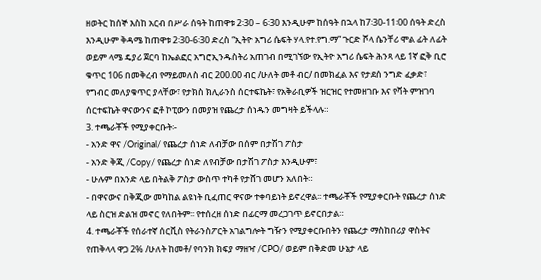ዘወትር ከሰኞ እስከ አርብ በሥራ ሰዓት ከጠዋቱ 2፡30 – 6፡30 እንዲሁም ከሰዓት በኋላ ከ7፡30-11፡00 ሰዓት ድረስ እንዲሁም ቅዳሜ ከጠዋቱ 2፡30-6፡30 ድረስ “ኢትዮ አግሪ ሴፍት ሃላ.የተ.የግ.ማ” ጉርድ ሾላ ሴንቸሪ ሞል ፊት ለፊት ወይም ላሜ ዴያሪ ጀርባ ከኤልፎር አግሮኢንዱስትሪ አጠገብ በሚገኘው የኢትዮ አግሪ ሴፍት ሕንጻ ላይ 1ኛ ፎቅ ቢሮ ቁጥር 106 በመቅረብ የማይመለስ ብር 200.00 ብር /ሁለት መቶ ብር/ በመክፈል እና የታደሰ ንግድ ፈቃድ፣ የግብር መለያቁጥር ያላቸው፣ የታክስ ክሊራንስ ሰርተፍኬት፣ የአቅራቢዎች ዝርዝር የተመዘገቡ እና የቫት ምዝገባ ሰርተፍኬት ዋናውንና ፎቶ ኮፒውን በመያዝ የጨረታ ሰነዱን መግዛት ይችላሉ።
3. ተጫራቾች የሚያቀርቡት፡-
- አንድ ዋና /Original/ የጨረታ ሰነድ ለብቻው በሰም በታሽገ ፖስታ
- አንድ ቅጂ /Copy/ የጨረታ ሰነድ ለየብቻው በታሽገ ፖስታ እንዲሁም፣
- ሁሉም በአንድ ላይ በትልቅ ፖስታ ውስጥ ተካቶ የታሸገ መሆን አለበት።
- በዋናውና በቅጂው መካከል ልዩነት ቢፈጠር ዋናው ተቀባይነት ይኖረዋል፡፡ ተጫራቾች የሚያቀርቡት የጨረታ ሰነድ ላይ ስርዝ ድልዝ መኖር የለበትም፡፡ የተሰረዘ ሰነድ በፊርማ መረጋገጥ ይኖርበታል።
4. ተጫራቾች የሰራተኛ ሰርቪስ የትራንስፖርት አገልግሎት ግዥን የሚያቀርቡበትን የጨረታ ማስከበሪያ ዋስትና የጠቅላላ ዋጋ 2% /ሁለት ከመቶ/ የባንክ ክፍያ ማዘዣ /CPO/ ወይም በቅድመ ሁኔታ ላይ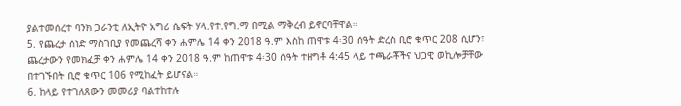ያልተመሰረተ ባንክ ጋራንቲ ለኢትዮ አግሪ ሴፍት ሃላ.የተ.የግ.ማ በሚል ማቅረብ ይኖርባቸዋል።
5. የጨረታ ሰነድ ማስገቢያ የመጨረሻ ቀን ሐምሌ 14 ቀን 2018 ዓ.ም እስከ ጠዋቱ 4፡30 ሰዓት ድረስ ቢሮ ቁጥር 208 ሲሆን፣ ጨረታውን የመክፈቻ ቀን ሐምሌ 14 ቀን 2018 ዓ.ም ከጠዋቱ 4፡30 ሰዓት ተዘግቶ 4:45 ላይ ተጫራቾችና ህጋዊ ወኪሎቻቸው በተገኙበት ቢሮ ቁጥር 106 የሚከፈት ይሆናል።
6. ከላይ የተገለጸውን መመሪያ ባልተከተሉ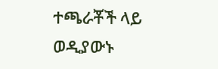ተጫራቾች ላይ ወዲያውኑ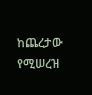ከጨረታው የሚሠረዝ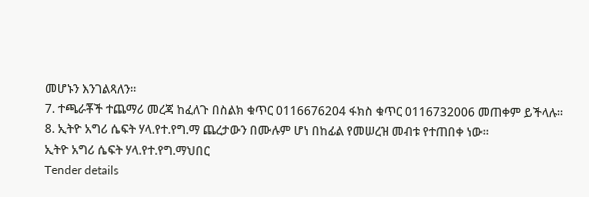መሆኑን እንገልጻለን።
7. ተጫራቾች ተጨማሪ መረጃ ከፈለጉ በስልክ ቁጥር 0116676204 ፋክስ ቁጥር 0116732006 መጠቀም ይችላሉ።
8. ኢትዮ አግሪ ሴፍት ሃላ.የተ.የግ.ማ ጨረታውን በሙሉም ሆነ በከፊል የመሠረዝ መብቱ የተጠበቀ ነው።
ኢትዮ አግሪ ሴፍት ሃላ.የተ.የግ.ማህበር
Tender details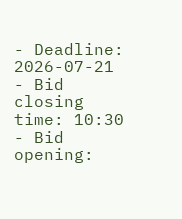- Deadline: 2026-07-21
- Bid closing time: 10:30
- Bid opening: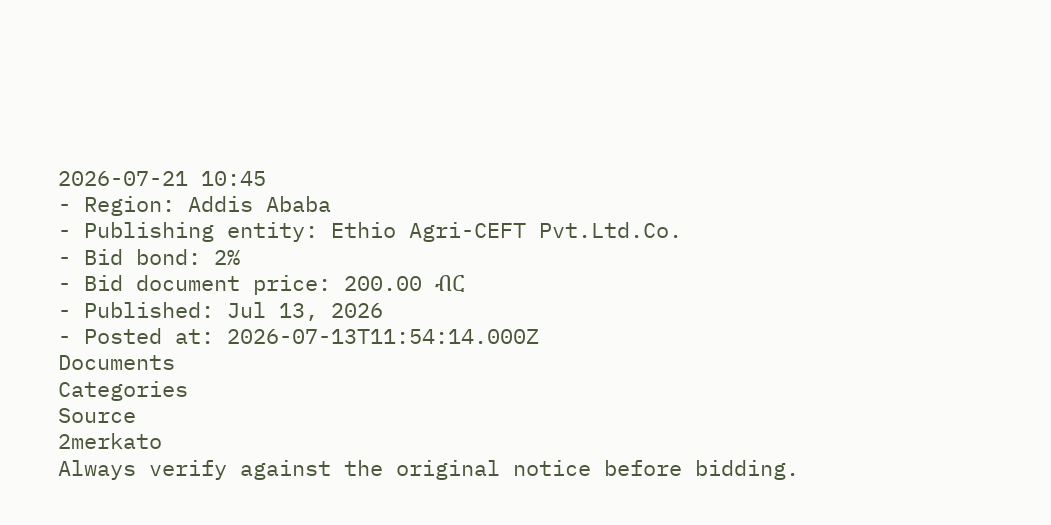2026-07-21 10:45
- Region: Addis Ababa
- Publishing entity: Ethio Agri-CEFT Pvt.Ltd.Co.
- Bid bond: 2%
- Bid document price: 200.00 ብር
- Published: Jul 13, 2026
- Posted at: 2026-07-13T11:54:14.000Z
Documents
Categories
Source
2merkato
Always verify against the original notice before bidding.